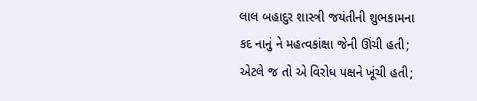લાલ બહાદુર શાસ્ત્રી જયંતીની શુભકામના
કદ નાનું ને મહત્વકાંક્ષા જેની ઊંચી હતી;
એટલે જ તો એ વિરોધ પક્ષને ખૂંચી હતી;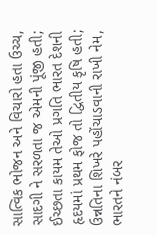સાત્વિક ભોજન અને વિચારો હતા ઉચ્ચ,
સાદગી ને સરળતા જ એમની પૂંજી હતી;
ઈચ્છતા કાયમ તેઓ પ્રગતિ ભારત દેશની
હૃદયમાં પ્રથમ ફોજ તો દ્વિતીય કૃષિ હતી;
ઉન્નતિના શિખરે પહોંચાડવાની રાખી નેમ,
ભારતને નંબર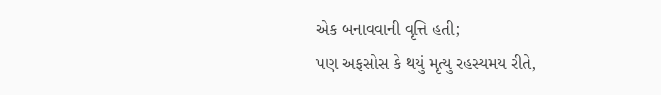એક બનાવવાની વૃત્તિ હતી;
પણ અફસોસ કે થયું મૃત્યુ રહસ્યમય રીતે,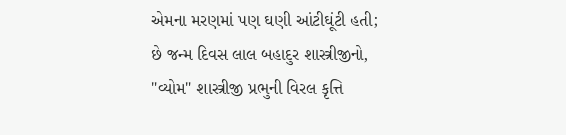એમના મરણમાં પણ ઘણી આંટીઘૂંટી હતી;
છે જન્મ દિવસ લાલ બહાદુર શાસ્ત્રીજીનો,
"વ્યોમ" શાસ્ત્રીજી પ્રભુની વિરલ કૃત્તિ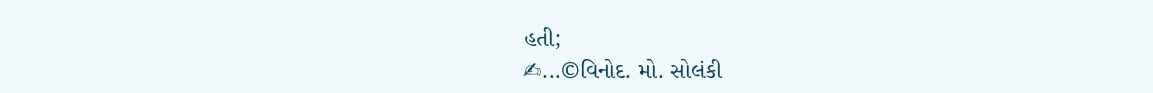હતી;
✍...©વિનોદ. મો. સોલંકી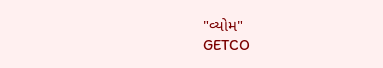"વ્યોમ"
GETCO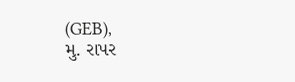(GEB),
મુ. રાપર